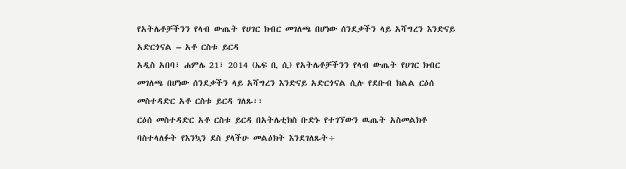የአትሌቶቻችንን የላብ ውጤት የሀገር ክብር መገለጫ በሆነው ሰንደቃችን ላይ አሻግረን እንድናይ አድርጎናል – አቶ ርስቱ ይርዳ
አዲስ አበባ፣ ሐምሌ 21፣ 2014 (ኤፍ ቢ ሲ) የአትሌቶቻችንን የላብ ውጤት የሀገር ክብር መገለጫ በሆነው ሰንደቃችን ላይ አሻግረን እንድናይ አድርጎናል ሲሉ የደቡብ ክልል ርዕሰ መስተዳድር አቶ ርስቱ ይርዳ ገለጹ፡፡
ርዕሰ መስተዳድር አቶ ርስቱ ይርዳ በአትሌቲክስ ቡድኑ የተገኘውን ዉጤት አስመልክቶ ባስተላለፉት የእንኳን ደስ ያላችሁ መልዕክት እንደገለጹት÷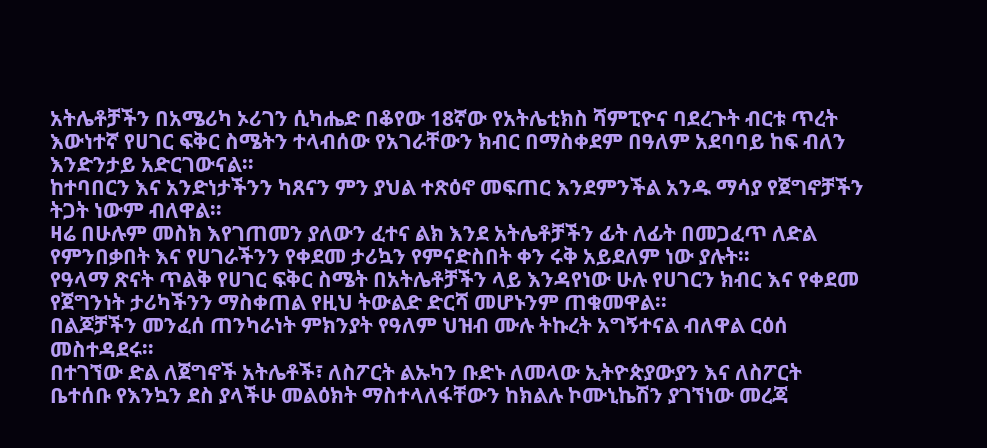አትሌቶቻችን በአሜሪካ ኦሪገን ሲካሔድ በቆየው 18ኛው የአትሌቲክስ ሻምፒዮና ባደረጉት ብርቱ ጥረት እውነተኛ የሀገር ፍቅር ስሜትን ተላብሰው የአገራቸውን ክብር በማስቀደም በዓለም አደባባይ ከፍ ብለን እንድንታይ አድርገውናል።
ከተባበርን እና አንድነታችንን ካጸናን ምን ያህል ተጽዕኖ መፍጠር እንደምንችል አንዱ ማሳያ የጀግኖቻችን ትጋት ነውም ብለዋል።
ዛሬ በሁሉም መስክ እየገጠመን ያለውን ፈተና ልክ እንደ አትሌቶቻችን ፊት ለፊት በመጋፈጥ ለድል የምንበቃበት እና የሀገራችንን የቀደመ ታሪኳን የምናድስበት ቀን ሩቅ አይደለም ነው ያሉት።
የዓላማ ጽናት ጥልቅ የሀገር ፍቅር ስሜት በአትሌቶቻችን ላይ እንዳየነው ሁሉ የሀገርን ክብር እና የቀደመ የጀግንነት ታሪካችንን ማስቀጠል የዚህ ትውልድ ድርሻ መሆኑንም ጠቁመዋል፡፡
በልጆቻችን መንፈሰ ጠንካራነት ምክንያት የዓለም ህዝብ ሙሉ ትኩረት አግኝተናል ብለዋል ርዕሰ መስተዳደሩ።
በተገኘው ድል ለጀግኖች አትሌቶች፣ ለስፖርት ልኡካን ቡድኑ ለመላው ኢትዮጵያውያን እና ለስፖርት ቤተሰቡ የእንኳን ደስ ያላችሁ መልዕክት ማስተላለፋቸውን ከክልሉ ኮሙኒኬሽን ያገኘነው መረጃ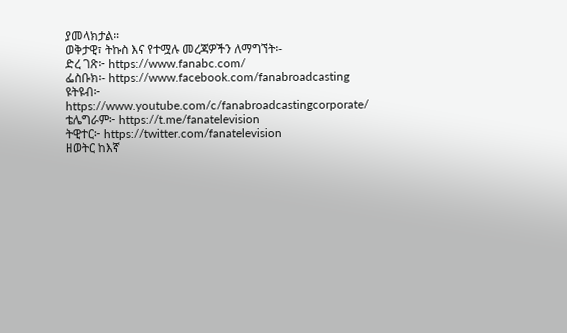ያመላክታል።
ወቅታዊ፣ ትኩስ እና የተሟሉ መረጃዎችን ለማግኘት፡-
ድረ ገጽ፦ https://www.fanabc.com/
ፌስቡክ፡- https://www.facebook.com/fanabroadcasting
ዩትዩብ፦ https://www.youtube.com/c/fanabroadcastingcorporate/
ቴሌግራም፦ https://t.me/fanatelevision
ትዊተር፦ https://twitter.com/fanatelevision
ዘወትር ከእኛ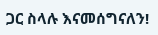ጋር ስላሉ እናመሰግናለን!